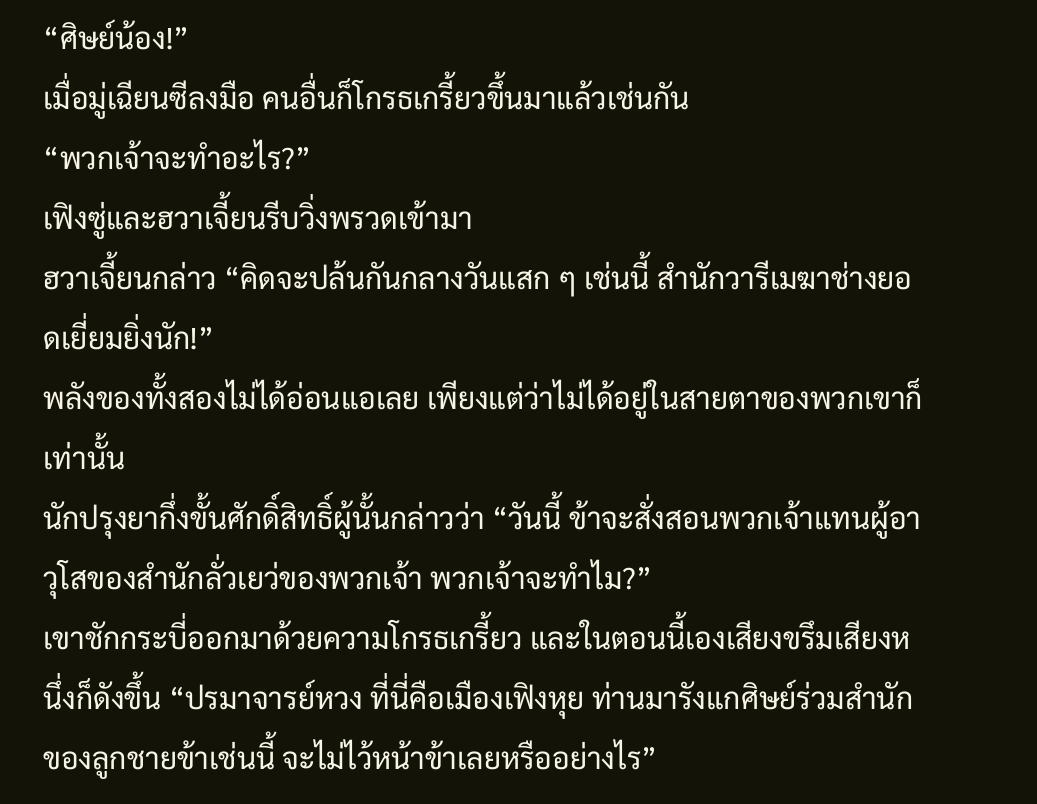“ศิษย์น้อง!”
เมื่อมู่เฉียนซีลงมือ คนอื่นก็โกรธเกรี้ยวขึ้นมาแล้วเช่นกัน
“พวกเจ้าจะทำอะไร?”
เฟิงซู่และฮวาเจี้ยนรีบวิ่งพรวดเข้ามา
ฮวาเจี้ยนกล่าว “คิดจะปล้นกันกลางวันแสก ๆ เช่นนี้ สำนักวารีเมฆาช่างยอดเยี่ยมยิ่งนัก!”
พลังของทั้งสองไม่ได้อ่อนแอเลย เพียงแต่ว่าไม่ได้อยู่ในสายตาของพวกเขาก็เท่านั้น
นักปรุงยากึ่งขั้นศักดิ์สิทธิ์ผู้นั้นกล่าวว่า “วันนี้ ข้าจะสั่งสอนพวกเจ้าแทนผู้อาวุโสของสำนักลั่วเยว่ของพวกเจ้า พวกเจ้าจะทำไม?”
เขาชักกระบี่ออกมาด้วยความโกรธเกรี้ยว และในตอนนี้เองเสียงขรึมเสียงหนึ่งก็ดังขึ้น “ปรมาจารย์หวง ที่นี่คือเมืองเฟิงหุย ท่านมารังแกศิษย์ร่วมสำนักของลูกชายข้าเช่นนี้ จะไม่ไว้หน้าข้าเลยหรืออย่างไร”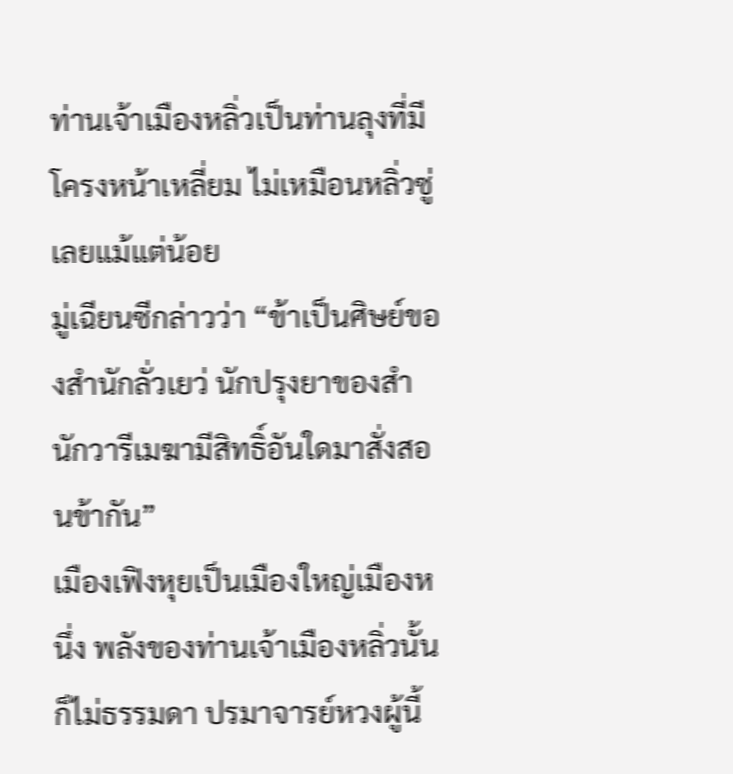ท่านเจ้าเมืองหลิ่วเป็นท่านลุงที่มีโครงหน้าเหลี่ยม ไม่เหมือนหลิ่วซู่เลยแม้แต่น้อย
มู่เฉียนซีกล่าวว่า “ข้าเป็นศิษย์ของสำนักลั่วเยว่ นักปรุงยาของสำนักวารีเมฆามีสิทธิ์อันใดมาสั่งสอนข้ากัน”
เมืองเฟิงหุยเป็นเมืองใหญ่เมืองหนึ่ง พลังของท่านเจ้าเมืองหลิ่วนั้นก็ไม่ธรรมดา ปรมาจารย์หวงผู้นี้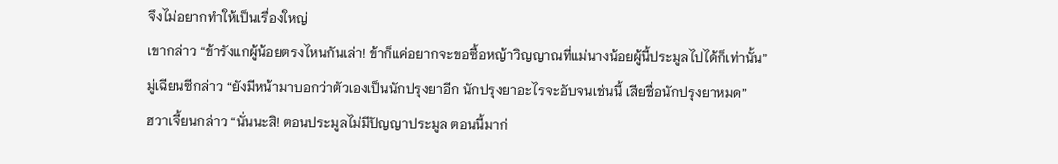จึงไม่อยากทำให้เป็นเรื่องใหญ่
เขากล่าว “ข้ารังแกผู้น้อยตรงไหนกันเล่า! ข้าก็แค่อยากจะขอซื้อหญ้าวิญญาณที่แม่นางน้อยผู้นี้ประมูลไปได้ก็เท่านั้น”
มู่เฉียนซีกล่าว “ยังมีหน้ามาบอกว่าตัวเองเป็นนักปรุงยาอีก นักปรุงยาอะไรจะอับจนเช่นนี้ เสียชื่อนักปรุงยาหมด”
ฮวาเจี้ยนกล่าว “นั่นนะสิ! ตอนประมูลไม่มีปัญญาประมูล ตอนนี้มาก่